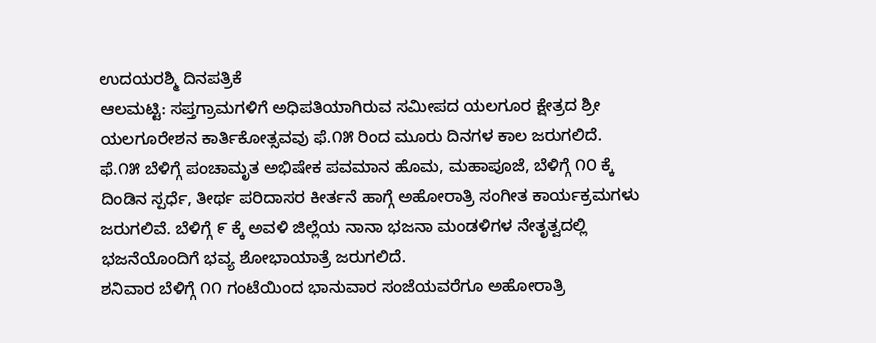ಉದಯರಶ್ಮಿ ದಿನಪತ್ರಿಕೆ
ಆಲಮಟ್ಟಿ: ಸಪ್ತಗ್ರಾಮಗಳಿಗೆ ಅಧಿಪತಿಯಾಗಿರುವ ಸಮೀಪದ ಯಲಗೂರ ಕ್ಷೇತ್ರದ ಶ್ರೀ ಯಲಗೂರೇಶನ ಕಾರ್ತಿಕೋತ್ಸವವು ಫೆ.೧೫ ರಿಂದ ಮೂರು ದಿನಗಳ ಕಾಲ ಜರುಗಲಿದೆ.
ಫೆ.೧೫ ಬೆಳಿಗ್ಗೆ ಪಂಚಾಮೃತ ಅಭಿಷೇಕ ಪವಮಾನ ಹೊಮ, ಮಹಾಪೂಜೆ, ಬೆಳಿಗ್ಗೆ ೧೦ ಕ್ಕೆ ದಿಂಡಿನ ಸ್ಪರ್ಧೆ, ತೀರ್ಥ ಪರಿದಾಸರ ಕೀರ್ತನೆ ಹಾಗ್ಗೆ ಅಹೋರಾತ್ರಿ ಸಂಗೀತ ಕಾರ್ಯಕ್ರಮಗಳು ಜರುಗಲಿವೆ. ಬೆಳಿಗ್ಗೆ ೯ ಕ್ಕೆ ಅವಳಿ ಜಿಲ್ಲೆಯ ನಾನಾ ಭಜನಾ ಮಂಡಳಿಗಳ ನೇತೃತ್ವದಲ್ಲಿ ಭಜನೆಯೊಂದಿಗೆ ಭವ್ಯ ಶೋಭಾಯಾತ್ರೆ ಜರುಗಲಿದೆ.
ಶನಿವಾರ ಬೆಳಿಗ್ಗೆ ೧೧ ಗಂಟೆಯಿಂದ ಭಾನುವಾರ ಸಂಜೆಯವರೆಗೂ ಅಹೋರಾತ್ರಿ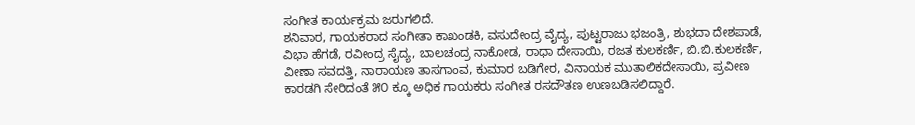ಸಂಗೀತ ಕಾರ್ಯಕ್ರಮ ಜರುಗಲಿದೆ.
ಶನಿವಾರ, ಗಾಯಕರಾದ ಸಂಗೀತಾ ಕಾಖಂಡಕಿ, ವಸುದೇಂದ್ರ ವೈದ್ಯ, ಪುಟ್ಟರಾಜು ಭಜಂತ್ರಿ, ಶುಭದಾ ದೇಶಪಾಡೆ, ವಿಭಾ ಹೆಗಡೆ, ರವೀಂದ್ರ ಸೈದ್ಯ, ಬಾಲಚಂದ್ರ ನಾಕೋಡ, ರಾಧಾ ದೇಸಾಯಿ, ರಜತ ಕುಲಕರ್ಣಿ, ಬಿ.ಬಿ.ಕುಲಕರ್ಣಿ, ವೀಣಾ ಸವದತ್ತಿ, ನಾರಾಯಣ ತಾಸಗಾಂವ, ಕುಮಾರ ಬಡಿಗೇರ, ವಿನಾಯಕ ಮುತಾಲಿಕದೇಸಾಯಿ, ಪ್ರವೀಣ ಕಾರಡಗಿ ಸೇರಿದಂತೆ ೫೦ ಕ್ಕೂ ಅಧಿಕ ಗಾಯಕರು ಸಂಗೀತ ರಸದೌತಣ ಉಣಬಡಿಸಲಿದ್ದಾರೆ.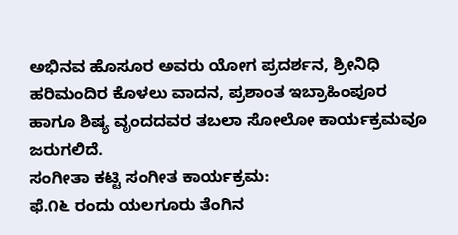ಅಭಿನವ ಹೊಸೂರ ಅವರು ಯೋಗ ಪ್ರದರ್ಶನ, ಶ್ರೀನಿಧಿ ಹರಿಮಂದಿರ ಕೊಳಲು ವಾದನ, ಪ್ರಶಾಂತ ಇಬ್ರಾಹಿಂಪೂರ ಹಾಗೂ ಶಿಷ್ಯ ವೃಂದದವರ ತಬಲಾ ಸೋಲೋ ಕಾರ್ಯಕ್ರಮವೂ ಜರುಗಲಿದೆ.
ಸಂಗೀತಾ ಕಟ್ಟಿ ಸಂಗೀತ ಕಾರ್ಯಕ್ರಮ:
ಫೆ.೧೬ ರಂದು ಯಲಗೂರು ತೆಂಗಿನ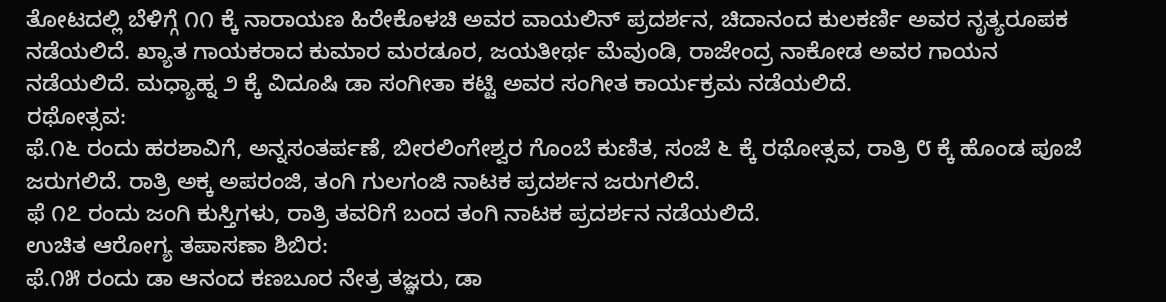ತೋಟದಲ್ಲಿ ಬೆಳಿಗ್ಗೆ ೧೧ ಕ್ಕೆ ನಾರಾಯಣ ಹಿರೇಕೊಳಚಿ ಅವರ ವಾಯಲಿನ್ ಪ್ರದರ್ಶನ, ಚಿದಾನಂದ ಕುಲಕರ್ಣಿ ಅವರ ನೃತ್ಯರೂಪಕ ನಡೆಯಲಿದೆ. ಖ್ಯಾತ ಗಾಯಕರಾದ ಕುಮಾರ ಮರಡೂರ, ಜಯತೀರ್ಥ ಮೆವುಂಡಿ, ರಾಜೇಂದ್ರ ನಾಕೋಡ ಅವರ ಗಾಯನ ನಡೆಯಲಿದೆ. ಮಧ್ಯಾಹ್ನ ೨ ಕ್ಕೆ ವಿದೂಷಿ ಡಾ ಸಂಗೀತಾ ಕಟ್ಟಿ ಅವರ ಸಂಗೀತ ಕಾರ್ಯಕ್ರಮ ನಡೆಯಲಿದೆ.
ರಥೋತ್ಸವ:
ಫೆ.೧೬ ರಂದು ಹರಶಾವಿಗೆ, ಅನ್ನಸಂತರ್ಪಣೆ, ಬೀರಲಿಂಗೇಶ್ವರ ಗೊಂಬೆ ಕುಣಿತ, ಸಂಜೆ ೬ ಕ್ಕೆ ರಥೋತ್ಸವ, ರಾತ್ರಿ ೮ ಕ್ಕೆ ಹೊಂಡ ಪೂಜೆ ಜರುಗಲಿದೆ. ರಾತ್ರಿ ಅಕ್ಕ ಅಪರಂಜಿ, ತಂಗಿ ಗುಲಗಂಜಿ ನಾಟಕ ಪ್ರದರ್ಶನ ಜರುಗಲಿದೆ.
ಫೆ ೧೭ ರಂದು ಜಂಗಿ ಕುಸ್ತಿಗಳು, ರಾತ್ರಿ ತವರಿಗೆ ಬಂದ ತಂಗಿ ನಾಟಕ ಪ್ರದರ್ಶನ ನಡೆಯಲಿದೆ.
ಉಚಿತ ಆರೋಗ್ಯ ತಪಾಸಣಾ ಶಿಬಿರ:
ಫೆ.೧೫ ರಂದು ಡಾ ಆನಂದ ಕಣಬೂರ ನೇತ್ರ ತಜ್ಞರು, ಡಾ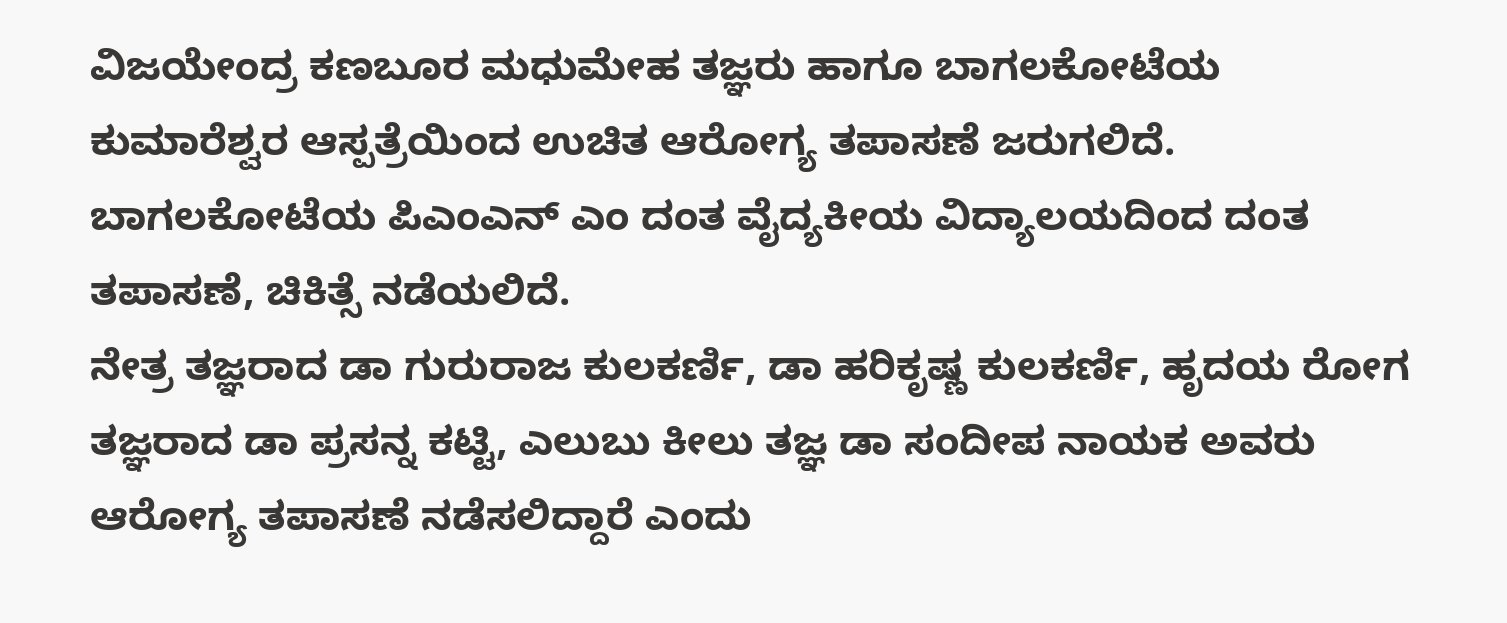ವಿಜಯೇಂದ್ರ ಕಣಬೂರ ಮಧುಮೇಹ ತಜ್ಞರು ಹಾಗೂ ಬಾಗಲಕೋಟೆಯ ಕುಮಾರೆಶ್ವರ ಆಸ್ಪತ್ರೆಯಿಂದ ಉಚಿತ ಆರೋಗ್ಯ ತಪಾಸಣೆ ಜರುಗಲಿದೆ. ಬಾಗಲಕೋಟೆಯ ಪಿಎಂಎನ್ ಎಂ ದಂತ ವೈದ್ಯಕೀಯ ವಿದ್ಯಾಲಯದಿಂದ ದಂತ ತಪಾಸಣೆ, ಚಿಕಿತ್ಸೆ ನಡೆಯಲಿದೆ.
ನೇತ್ರ ತಜ್ಞರಾದ ಡಾ ಗುರುರಾಜ ಕುಲಕರ್ಣಿ, ಡಾ ಹರಿಕೃಷ್ಣ ಕುಲಕರ್ಣಿ, ಹೃದಯ ರೋಗ ತಜ್ಞರಾದ ಡಾ ಪ್ರಸನ್ನ ಕಟ್ಟಿ, ಎಲುಬು ಕೀಲು ತಜ್ಞ ಡಾ ಸಂದೀಪ ನಾಯಕ ಅವರು ಆರೋಗ್ಯ ತಪಾಸಣೆ ನಡೆಸಲಿದ್ದಾರೆ ಎಂದು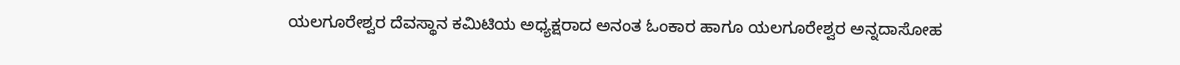ಯಲಗೂರೇಶ್ವರ ದೆವಸ್ಥಾನ ಕಮಿಟಿಯ ಅಧ್ಯಕ್ಷರಾದ ಅನಂತ ಓಂಕಾರ ಹಾಗೂ ಯಲಗೂರೇಶ್ವರ ಅನ್ನದಾಸೋಹ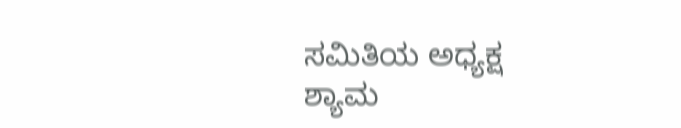ಸಮಿತಿಯ ಅಧ್ಯಕ್ಷ ಶ್ಯಾಮ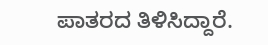ಪಾತರದ ತಿಳಿಸಿದ್ದಾರೆ.